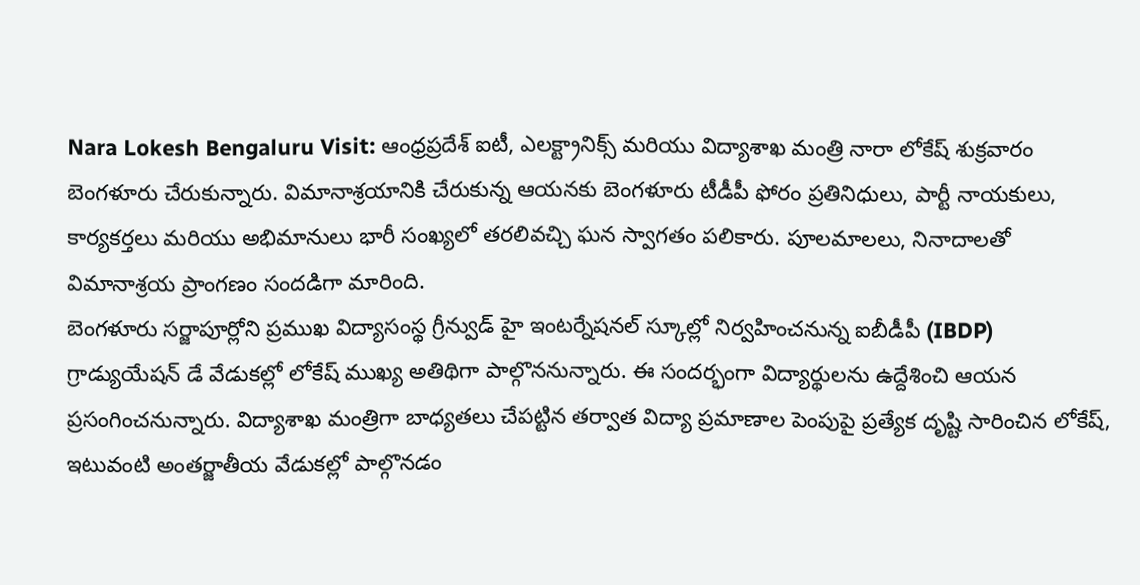Nara Lokesh Bengaluru Visit: ఆంధ్రప్రదేశ్ ఐటీ, ఎలక్ట్రానిక్స్ మరియు విద్యాశాఖ మంత్రి నారా లోకేష్ శుక్రవారం బెంగళూరు చేరుకున్నారు. విమానాశ్రయానికి చేరుకున్న ఆయనకు బెంగళూరు టీడీపీ ఫోరం ప్రతినిధులు, పార్టీ నాయకులు, కార్యకర్తలు మరియు అభిమానులు భారీ సంఖ్యలో తరలివచ్చి ఘన స్వాగతం పలికారు. పూలమాలలు, నినాదాలతో విమానాశ్రయ ప్రాంగణం సందడిగా మారింది.
బెంగళూరు సర్జాపూర్లోని ప్రముఖ విద్యాసంస్థ గ్రీన్వుడ్ హై ఇంటర్నేషనల్ స్కూల్లో నిర్వహించనున్న ఐబీడీపీ (IBDP) గ్రాడ్యుయేషన్ డే వేడుకల్లో లోకేష్ ముఖ్య అతిథిగా పాల్గొననున్నారు. ఈ సందర్భంగా విద్యార్థులను ఉద్దేశించి ఆయన ప్రసంగించనున్నారు. విద్యాశాఖ మంత్రిగా బాధ్యతలు చేపట్టిన తర్వాత విద్యా ప్రమాణాల పెంపుపై ప్రత్యేక దృష్టి సారించిన లోకేష్, ఇటువంటి అంతర్జాతీయ వేడుకల్లో పాల్గొనడం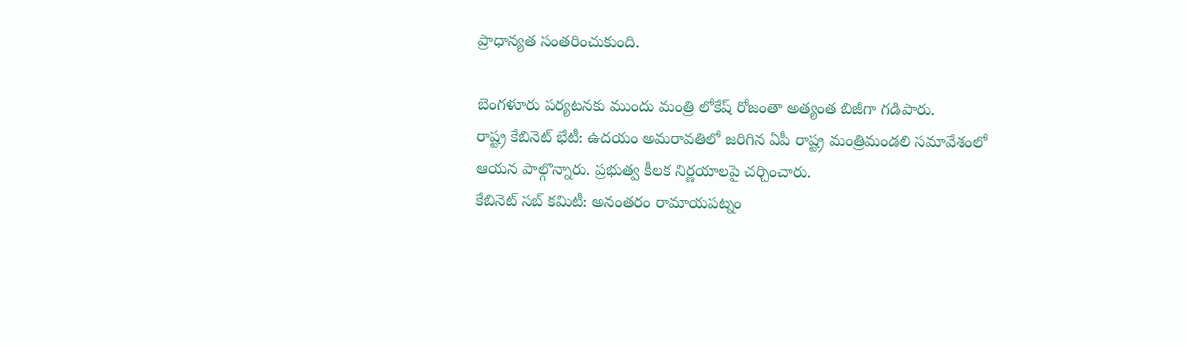ప్రాధాన్యత సంతరించుకుంది.

బెంగళూరు పర్యటనకు ముందు మంత్రి లోకేష్ రోజంతా అత్యంత బిజీగా గడిపారు.
రాష్ట్ర కేబినెట్ భేటీ: ఉదయం అమరావతిలో జరిగిన ఏపీ రాష్ట్ర మంత్రిమండలి సమావేశంలో ఆయన పాల్గొన్నారు. ప్రభుత్వ కీలక నిర్ణయాలపై చర్చించారు.
కేబినెట్ సబ్ కమిటీ: అనంతరం రామాయపట్నం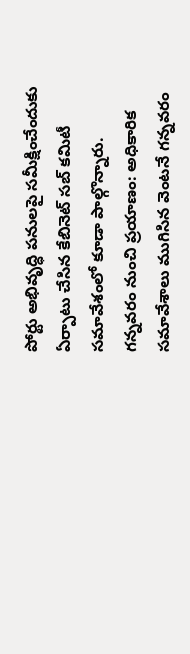పోర్టు అభివృద్ధి పనులపై సమీక్షించేందుకు ఏర్పాటు చేసిన కేబినెట్ సబ్ కమిటీ సమావేశంలో కూడా పాల్గొన్నారు.
గన్నవరం నుంచి ప్రయాణం: అధికారిక సమావేశాలు ముగిసిన వెంటనే గన్నవరం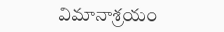విమానాశ్రయం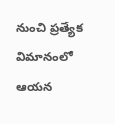నుంచి ప్రత్యేక విమానంలో ఆయన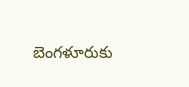బెంగళూరుకు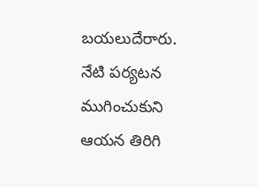బయలుదేరారు.
నేటి పర్యటన ముగించుకుని ఆయన తిరిగి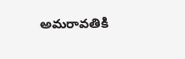అమరావతికి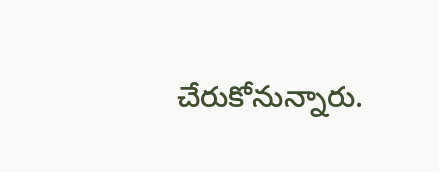చేరుకోనున్నారు.